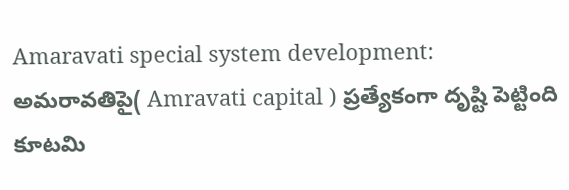Amaravati special system development: అమరావతిపై( Amravati capital ) ప్రత్యేకంగా దృష్టి పెట్టింది కూటమి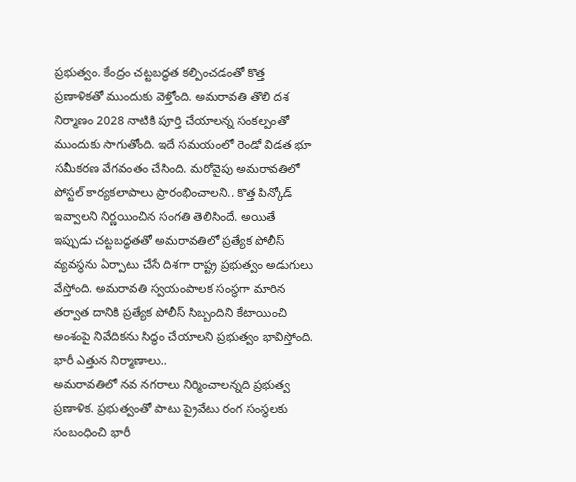ప్రభుత్వం. కేంద్రం చట్టబద్ధత కల్పించడంతో కొత్త ప్రణాళికతో ముందుకు వెళ్తోంది. అమరావతి తొలి దశ నిర్మాణం 2028 నాటికి పూర్తి చేయాలన్న సంకల్పంతో ముందుకు సాగుతోంది. ఇదే సమయంలో రెండో విడత భూ సమీకరణ వేగవంతం చేసింది. మరోవైపు అమరావతిలో పోస్టల్ కార్యకలాపాలు ప్రారంభించాలని.. కొత్త పిన్కోడ్ ఇవ్వాలని నిర్ణయించిన సంగతి తెలిసిందే. అయితే ఇప్పుడు చట్టబద్ధతతో అమరావతిలో ప్రత్యేక పోలీస్ వ్యవస్థను ఏర్పాటు చేసే దిశగా రాష్ట్ర ప్రభుత్వం అడుగులు వేస్తోంది. అమరావతి స్వయంపాలక సంస్థగా మారిన తర్వాత దానికి ప్రత్యేక పోలీస్ సిబ్బందిని కేటాయించి అంశంపై నివేదికను సిద్ధం చేయాలని ప్రభుత్వం భావిస్తోంది.
భారీ ఎత్తున నిర్మాణాలు..
అమరావతిలో నవ నగరాలు నిర్మించాలన్నది ప్రభుత్వ ప్రణాళిక. ప్రభుత్వంతో పాటు ప్రైవేటు రంగ సంస్థలకు సంబంధించి భారీ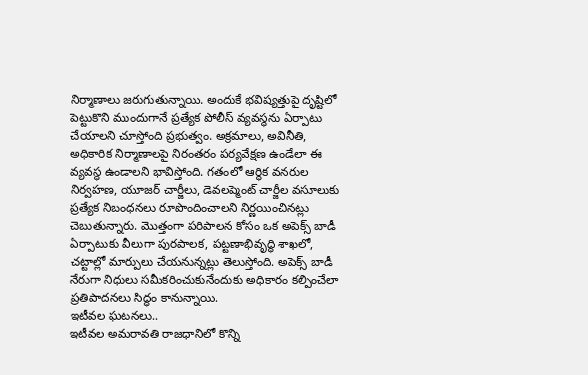నిర్మాణాలు జరుగుతున్నాయి. అందుకే భవిష్యత్తుపై దృష్టిలో పెట్టుకొని ముందుగానే ప్రత్యేక పోలీస్ వ్యవస్థను ఏర్పాటు చేయాలని చూస్తోంది ప్రభుత్వం. అక్రమాలు, అవినీతి, అధికారిక నిర్మాణాలపై నిరంతరం పర్యవేక్షణ ఉండేలా ఈ వ్యవస్థ ఉండాలని భావిస్తోంది. గతంలో ఆర్థిక వనరుల నిర్వహణ, యూజర్ చార్జీలు, డెవలప్మెంట్ చార్జీల వసూలుకు ప్రత్యేక నిబంధనలు రూపొందించాలని నిర్ణయించినట్లు చెబుతున్నారు. మొత్తంగా పరిపాలన కోసం ఒక అపెక్స్ బాడీ ఏర్పాటుకు వీలుగా పురపాలక, పట్టణాభివృద్ధి శాఖలో, చట్టాల్లో మార్పులు చేయనున్నట్లు తెలుస్తోంది. అపెక్స్ బాడీ నేరుగా నిధులు సమీకరించుకునేందుకు అధికారం కల్పించేలా ప్రతిపాదనలు సిద్ధం కానున్నాయి.
ఇటీవల ఘటనలు..
ఇటీవల అమరావతి రాజధానిలో కొన్ని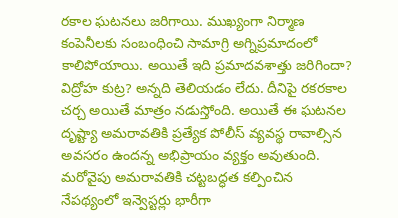రకాల ఘటనలు జరిగాయి. ముఖ్యంగా నిర్మాణ కంపెనీలకు సంబంధించి సామాగ్రి అగ్నిప్రమాదంలో కాలిపోయాయి. అయితే ఇది ప్రమాదవశాత్తు జరిగిందా? విద్రోహ కుట్ర? అన్నది తెలియడం లేదు. దీనిపై రకరకాల చర్చ అయితే మాత్రం నడుస్తోంది. అయితే ఈ ఘటనల దృష్ట్యా అమరావతికి ప్రత్యేక పోలీస్ వ్యవస్థ రావాల్సిన అవసరం ఉందన్న అభిప్రాయం వ్యక్తం అవుతుంది. మరోవైపు అమరావతికి చట్టబద్ధత కల్పించిన నేపథ్యంలో ఇన్వెస్టర్లు భారీగా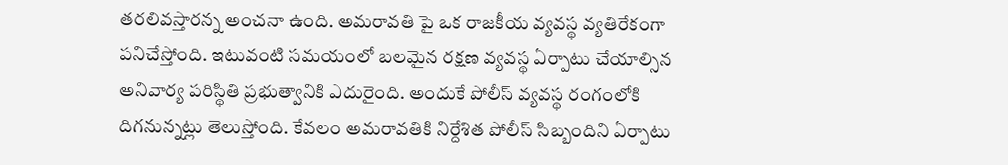తరలివస్తారన్న అంచనా ఉంది. అమరావతి పై ఒక రాజకీయ వ్యవస్థ వ్యతిరేకంగా పనిచేస్తోంది. ఇటువంటి సమయంలో బలమైన రక్షణ వ్యవస్థ ఏర్పాటు చేయాల్సిన అనివార్య పరిస్థితి ప్రభుత్వానికి ఎదురైంది. అందుకే పోలీస్ వ్యవస్థ రంగంలోకి దిగనున్నట్లు తెలుస్తోంది. కేవలం అమరావతికి నిర్దేశిత పోలీస్ సిబ్బందిని ఏర్పాటు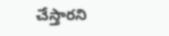చేస్తారని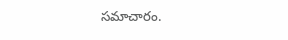సమాచారం.